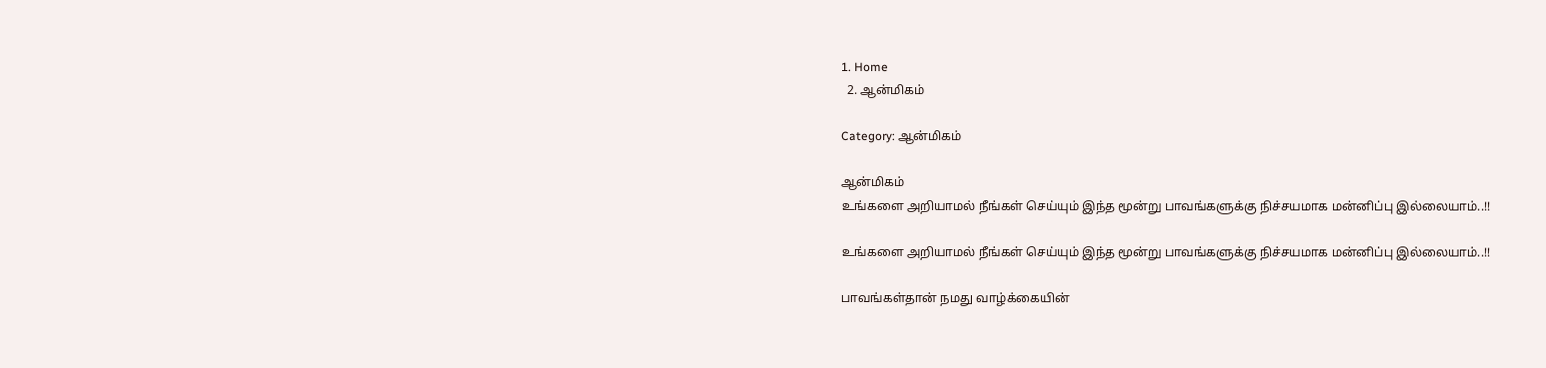1. Home
  2. ஆன்மிகம்

Category: ஆன்மிகம்

ஆன்மிகம்
உங்களை அறியாமல் நீங்கள் செய்யும் இந்த மூன்று பாவங்களுக்கு நிச்சயமாக மன்னிப்பு இல்லையாம்..!!

உங்களை அறியாமல் நீங்கள் செய்யும் இந்த மூன்று பாவங்களுக்கு நிச்சயமாக மன்னிப்பு இல்லையாம்..!!

பாவங்கள்தான் நமது வாழ்க்கையின்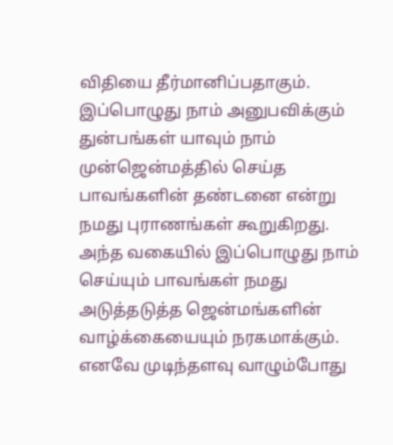விதியை தீர்மானிப்பதாகும். இப்பொழுது நாம் அனுபவிக்கும் துன்பங்கள் யாவும் நாம் முன்ஜென்மத்தில் செய்த பாவங்களின் தண்டனை என்று நமது புராணங்கள் கூறுகிறது. அந்த வகையில் இப்பொழுது நாம் செய்யும் பாவங்கள் நமது அடுத்தடுத்த ஜென்மங்களின் வாழ்க்கையையும் நரகமாக்கும். எனவே முடிந்தளவு வாழும்போது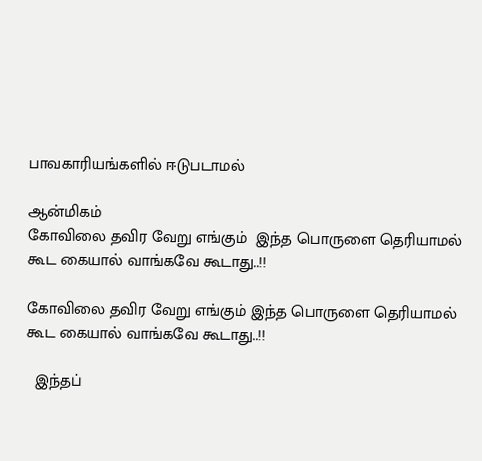பாவகாரியங்களில் ஈடுபடாமல்

ஆன்மிகம்
கோவிலை தவிர வேறு எங்கும்  இந்த பொருளை தெரியாமல் கூட கையால் வாங்கவே கூடாது..!!

கோவிலை தவிர வேறு எங்கும் இந்த பொருளை தெரியாமல் கூட கையால் வாங்கவே கூடாது..!!

  இந்தப்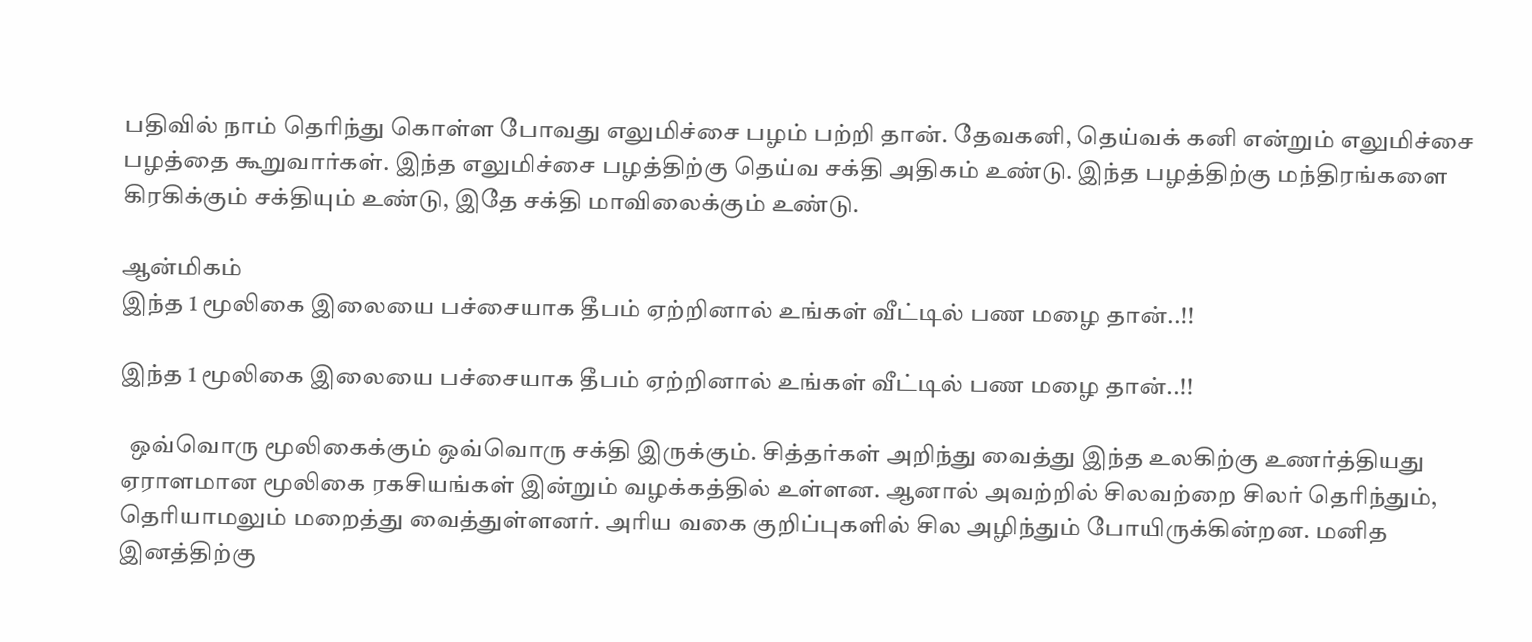பதிவில் நாம் தெரிந்து கொள்ள போவது எலுமிச்சை பழம் பற்றி தான். தேவகனி, தெய்வக் கனி என்றும் எலுமிச்சை பழத்தை கூறுவார்கள். இந்த எலுமிச்சை பழத்திற்கு தெய்வ சக்தி அதிகம் உண்டு. இந்த பழத்திற்கு மந்திரங்களை கிரகிக்கும் சக்தியும் உண்டு, இதே சக்தி மாவிலைக்கும் உண்டு.

ஆன்மிகம்
இந்த 1 மூலிகை இலையை பச்சையாக தீபம் ஏற்றினால் உங்கள் வீட்டில் பண மழை தான்..!!

இந்த 1 மூலிகை இலையை பச்சையாக தீபம் ஏற்றினால் உங்கள் வீட்டில் பண மழை தான்..!!

  ஒவ்வொரு மூலிகைக்கும் ஒவ்வொரு சக்தி இருக்கும். சித்தர்கள் அறிந்து வைத்து இந்த உலகிற்கு உணர்த்தியது ஏராளமான மூலிகை ரகசியங்கள் இன்றும் வழக்கத்தில் உள்ளன. ஆனால் அவற்றில் சிலவற்றை சிலர் தெரிந்தும், தெரியாமலும் மறைத்து வைத்துள்ளனர். அரிய வகை குறிப்புகளில் சில அழிந்தும் போயிருக்கின்றன. மனித இனத்திற்கு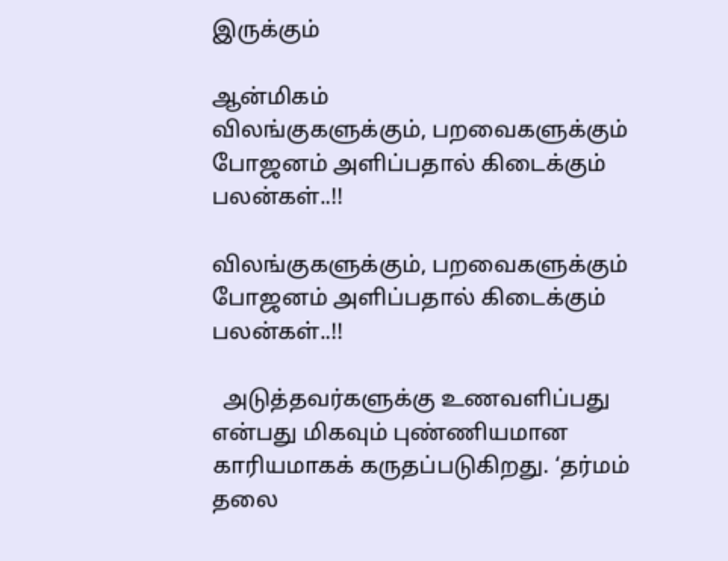இருக்கும்

ஆன்மிகம்
விலங்குகளுக்கும், பறவைகளுக்கும் போஜனம் அளிப்பதால் கிடைக்கும் பலன்கள்..!!

விலங்குகளுக்கும், பறவைகளுக்கும் போஜனம் அளிப்பதால் கிடைக்கும் பலன்கள்..!!

  அடுத்தவர்களுக்கு உணவளிப்பது என்பது மிகவும் புண்ணியமான காரியமாகக் கருதப்படுகிறது. ‘தர்மம் தலை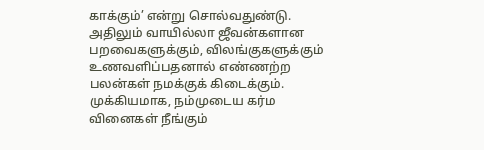காக்கும்’ என்று சொல்வதுண்டு. அதிலும் வாயில்லா ஜீவன்களான பறவைகளுக்கும், விலங்குகளுக்கும் உணவளிப்பதனால் எண்ணற்ற பலன்கள் நமக்குக் கிடைக்கும். முக்கியமாக, நம்முடைய கர்ம வினைகள் நீங்கும்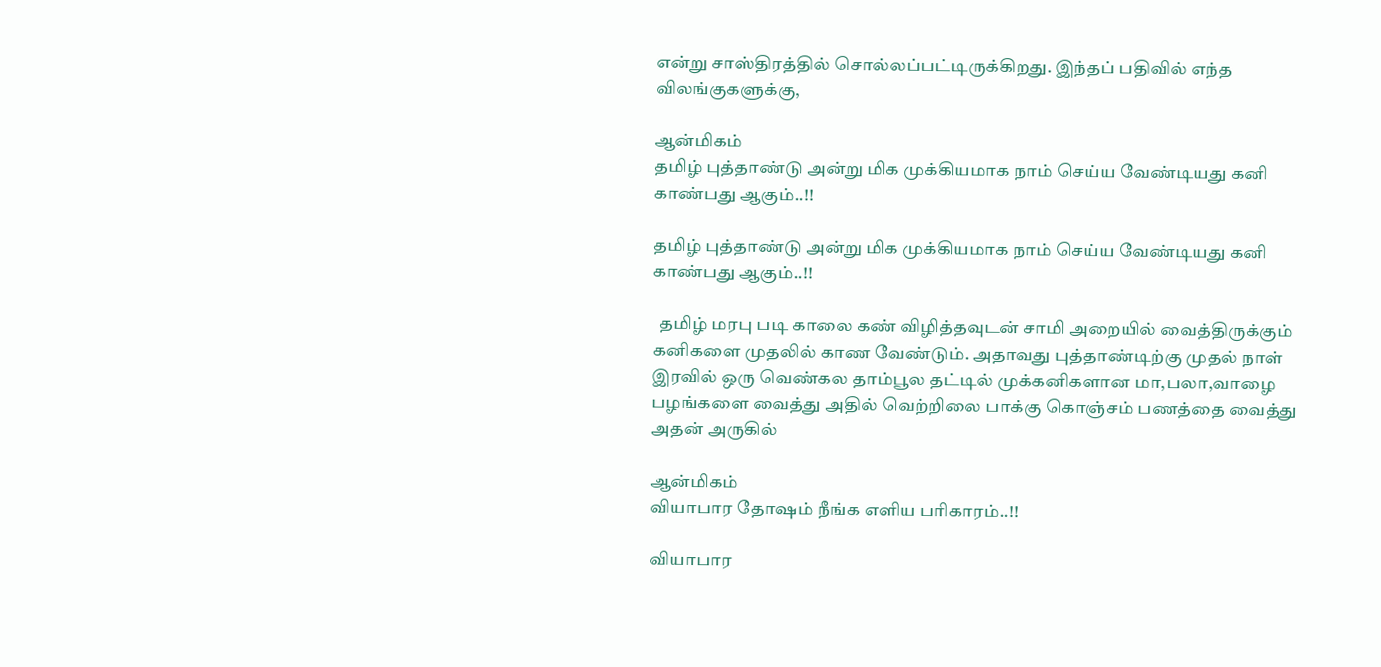என்று சாஸ்திரத்தில் சொல்லப்பட்டிருக்கிறது. இந்தப் பதிவில் எந்த விலங்குகளுக்கு,

ஆன்மிகம்
தமிழ் புத்தாண்டு அன்று மிக முக்கியமாக நாம் செய்ய வேண்டியது கனி காண்பது ஆகும்..!!

தமிழ் புத்தாண்டு அன்று மிக முக்கியமாக நாம் செய்ய வேண்டியது கனி காண்பது ஆகும்..!!

  தமிழ் மரபு படி காலை கண் விழித்தவுடன் சாமி அறையில் வைத்திருக்கும் கனிகளை முதலில் காண வேண்டும். அதாவது புத்தாண்டிற்கு முதல் நாள் இரவில் ஒரு வெண்கல தாம்பூல தட்டில் முக்கனிகளான மா,பலா,வாழை பழங்களை வைத்து அதில் வெற்றிலை பாக்கு கொஞ்சம் பணத்தை வைத்து அதன் அருகில்

ஆன்மிகம்
வியாபார தோஷம் நீங்க எளிய பரிகாரம்..!!

வியாபார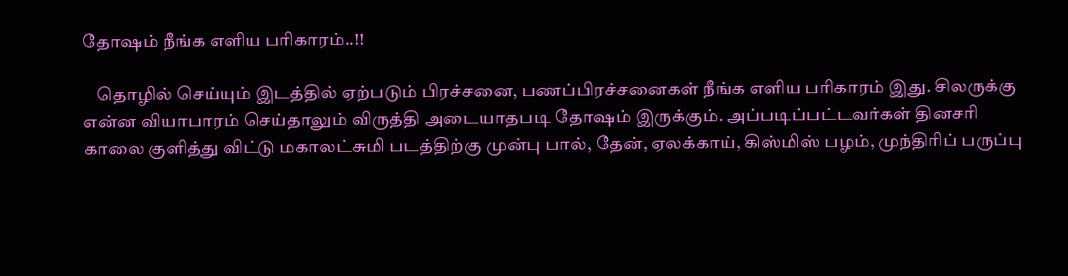தோஷம் நீங்க எளிய பரிகாரம்..!!

    தொழில் செய்யும் இடத்தில் ஏற்படும் பிரச்சனை, பணப்பிரச்சனைகள் நீங்க எளிய பரிகாரம் இது. சிலருக்கு என்ன வியாபாரம் செய்தாலும் விருத்தி அடையாதபடி தோஷம் இருக்கும். அப்படிப்பட்டவர்கள் தினசரி காலை குளித்து விட்டு மகாலட்சுமி படத்திற்கு முன்பு பால், தேன், ஏலக்காய், கிஸ்மிஸ் பழம், முந்திரிப் பருப்பு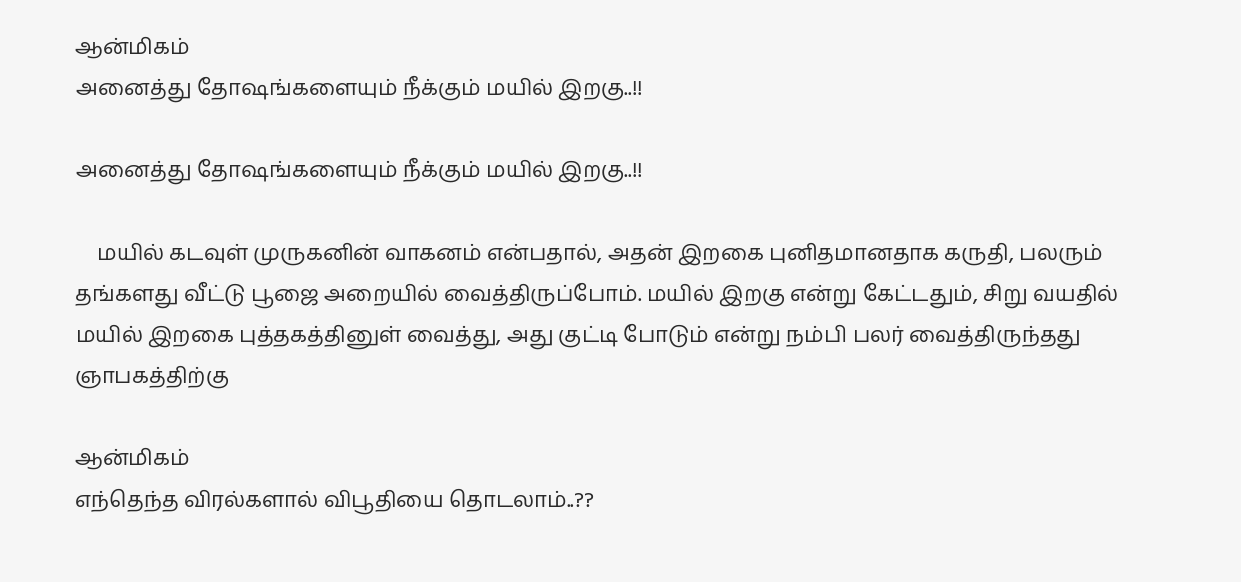ஆன்மிகம்
அனைத்து தோஷங்களையும் நீக்கும் மயில் இறகு..!!

அனைத்து தோஷங்களையும் நீக்கும் மயில் இறகு..!!

    மயில் கடவுள் முருகனின் வாகனம் என்பதால், அதன் இறகை புனிதமானதாக கருதி, பலரும் தங்களது வீட்டு பூஜை அறையில் வைத்திருப்போம். மயில் இறகு என்று கேட்டதும், சிறு வயதில் மயில் இறகை புத்தகத்தினுள் வைத்து, அது குட்டி போடும் என்று நம்பி பலர் வைத்திருந்தது ஞாபகத்திற்கு

ஆன்மிகம்
எந்தெந்த விரல்களால் விபூதியை தொடலாம்..??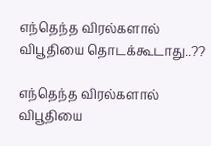எந்தெந்த விரல்களால் விபூதியை தொடக்கூடாது..??

எந்தெந்த விரல்களால் விபூதியை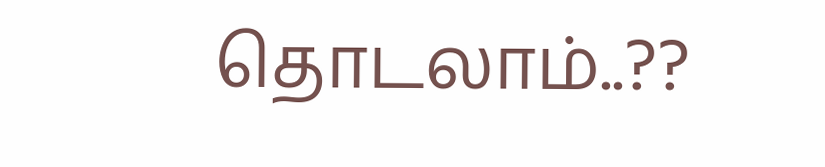தொடலாம்..??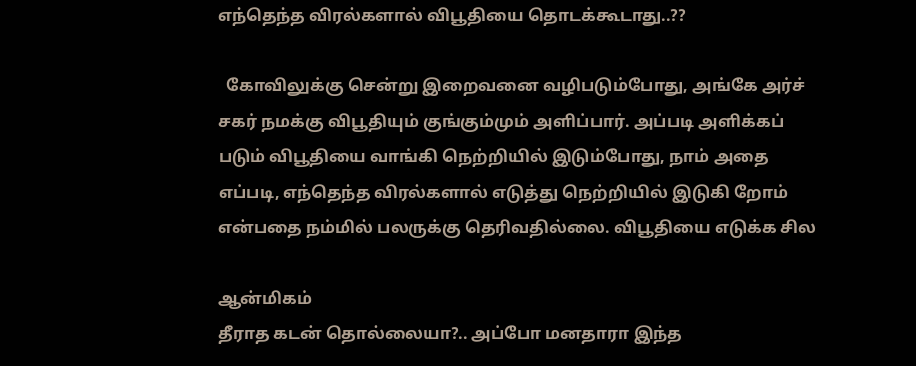எந்தெந்த விரல்களால் விபூதியை தொடக்கூடாது..??

  கோவிலுக்கு சென்று இறைவனை வழிபடும்போது, அங்கே அர்ச் ச‍கர் நமக்கு விபூதியும் குங்கும்மும் அளிப்பார். அப்ப‍டி அளிக்க‍ப் படும் விபூதியை வாங்கி நெற்றியில் இடும்போது, நாம் அதை எப்ப‍டி, எந்தெந்த‌ விரல்களால் எடுத்து நெற்றியில் இடுகி றோம் என்பதை நம்மில் பலருக்கு தெரிவதில்லை. விபூதியை எடுக்க‍ சில‌

ஆன்மிகம்
தீராத கடன் தொல்லையா?.. அப்போ மனதாரா இந்த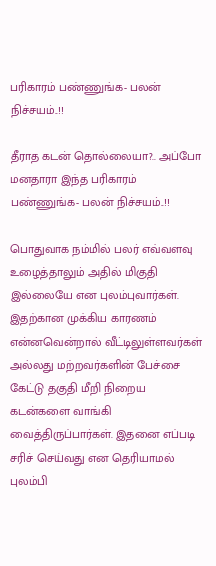பரிகாரம் பண்ணுங்க- பலன் நிச்சயம்..!!

தீராத கடன் தொல்லையா?.. அப்போ மனதாரா இந்த பரிகாரம் பண்ணுங்க- பலன் நிச்சயம்..!!

பொதுவாக நம்மில் பலர் எவ்வளவு உழைத்தாலும் அதில் மிகுதி இல்லையே என புலம்புவார்கள்.       இதற்கான முக்கிய காரணம் என்னவென்றால் வீட்டிலுள்ளவர்கள் அல்லது மற்றவர்களின் பேச்சை கேட்டு தகுதி மீறி நிறைய கடன்களை வாங்கி வைத்திருப்பார்கள். இதனை எப்படி சரிச் செய்வது என தெரியாமல் புலம்பி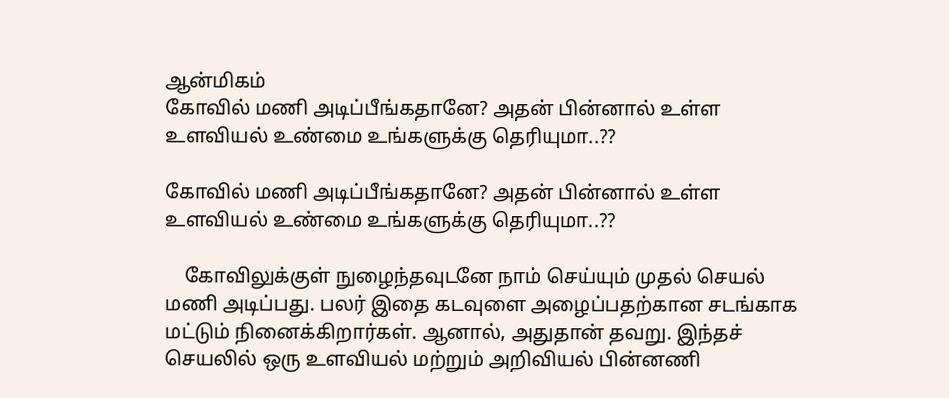ஆன்மிகம்
கோவில் மணி அடிப்பீங்கதானே? அதன் பின்னால் உள்ள உளவியல் உண்மை உங்களுக்கு தெரியுமா..??

கோவில் மணி அடிப்பீங்கதானே? அதன் பின்னால் உள்ள உளவியல் உண்மை உங்களுக்கு தெரியுமா..??

    கோவிலுக்குள் நுழைந்தவுடனே நாம் செய்யும் முதல் செயல் மணி அடிப்பது. பலர் இதை கடவுளை அழைப்பதற்கான சடங்காக மட்டும் நினைக்கிறார்கள். ஆனால், அதுதான் தவறு. இந்தச் செயலில் ஒரு உளவியல் மற்றும் அறிவியல் பின்னணி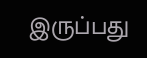இருப்பது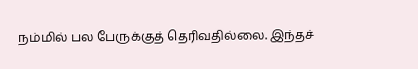நம்மில் பல பேருக்குத் தெரிவதில்லை. இந்தச்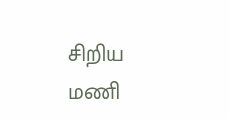சிறிய மணி